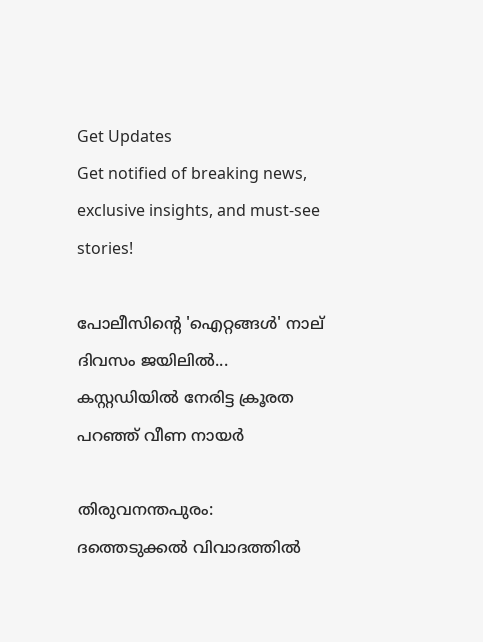Get Updates
Get notified of breaking news, exclusive insights, and must-see stories!

പോലീസിന്റെ 'ഐറ്റങ്ങള്‍' നാല് ദിവസം ജയിലില്‍... കസ്റ്റഡിയില്‍ നേരിട്ട ക്രൂരത പറഞ്ഞ് വീണ നായര്‍

തിരുവനന്തപുരം: ദത്തെടുക്കല്‍ വിവാദത്തില്‍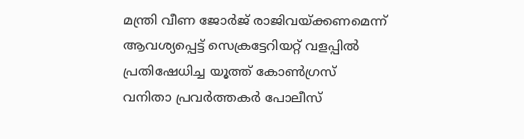മന്ത്രി വീണ ജോര്‍ജ് രാജിവയ്ക്കണമെന്ന് ആവശ്യപ്പെട്ട് സെക്രട്ടേറിയറ്റ് വളപ്പില്‍ പ്രതിഷേധിച്ച യൂത്ത് കോണ്‍ഗ്രസ് വനിതാ പ്രവര്‍ത്തകര്‍ പോലീസ്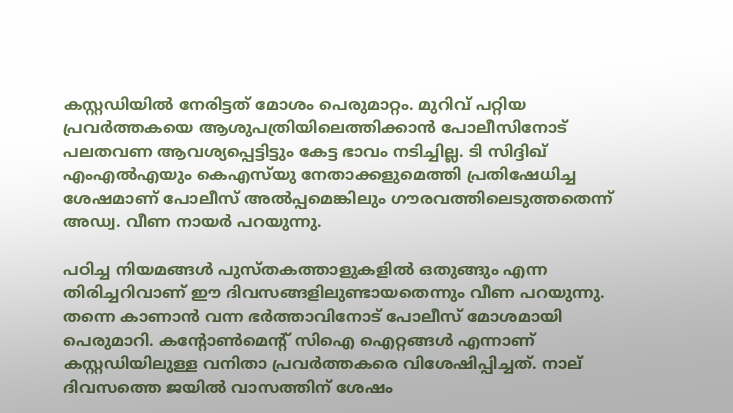കസ്റ്റഡിയില്‍ നേരിട്ടത് മോശം പെരുമാറ്റം. മുറിവ് പറ്റിയ പ്രവര്‍ത്തകയെ ആശുപത്രിയിലെത്തിക്കാന്‍ പോലീസിനോട് പലതവണ ആവശ്യപ്പെട്ടിട്ടും കേട്ട ഭാവം നടിച്ചില്ല. ടി സിദ്ദിഖ് എംഎല്‍എയും കെഎസ്‌യു നേതാക്കളുമെത്തി പ്രതിഷേധിച്ച ശേഷമാണ് പോലീസ് അല്‍പ്പമെങ്കിലും ഗൗരവത്തിലെടുത്തതെന്ന് അഡ്വ. വീണ നായര്‍ പറയുന്നു.

പഠിച്ച നിയമങ്ങള്‍ പുസ്തകത്താളുകളില്‍ ഒതുങ്ങും എന്ന തിരിച്ചറിവാണ് ഈ ദിവസങ്ങളിലുണ്ടായതെന്നും വീണ പറയുന്നു. തന്നെ കാണാന്‍ വന്ന ഭര്‍ത്താവിനോട് പോലീസ് മോശമായി പെരുമാറി. കന്റോണ്‍മെന്റ് സിഐ ഐറ്റങ്ങള്‍ എന്നാണ് കസ്റ്റഡിയിലുള്ള വനിതാ പ്രവര്‍ത്തകരെ വിശേഷിപ്പിച്ചത്. നാല് ദിവസത്തെ ജയില്‍ വാസത്തിന് ശേഷം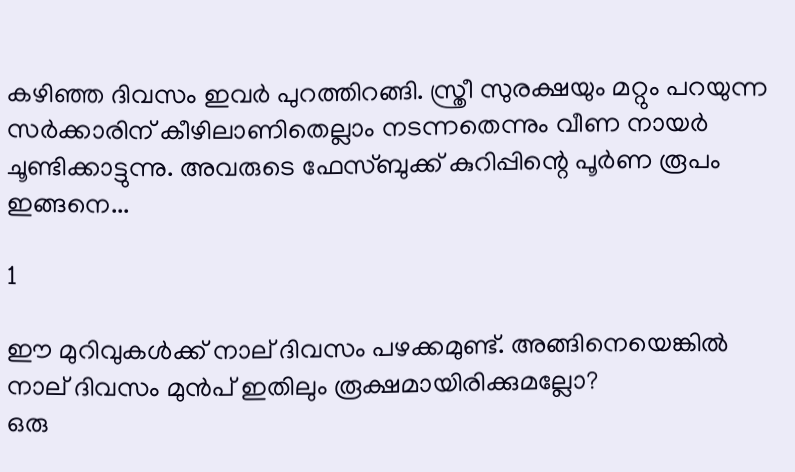കഴിഞ്ഞ ദിവസം ഇവര്‍ പുറത്തിറങ്ങി. സ്ത്രീ സുരക്ഷയും മറ്റും പറയുന്ന സര്‍ക്കാരിന് കീഴിലാണിതെല്ലാം നടന്നതെന്നും വീണ നായര്‍ ചൂണ്ടിക്കാട്ടുന്നു. അവരുടെ ഫേസ്ബുക്ക് കുറിപ്പിന്റെ പൂര്‍ണ രൂപം ഇങ്ങനെ...

1

ഈ മുറിവുകള്‍ക്ക് നാല് ദിവസം പഴക്കമുണ്ട്. അങ്ങിനെയെങ്കില്‍ നാല് ദിവസം മുന്‍പ് ഇതിലും രൂക്ഷമായിരിക്കുമല്ലോ?
ഒരു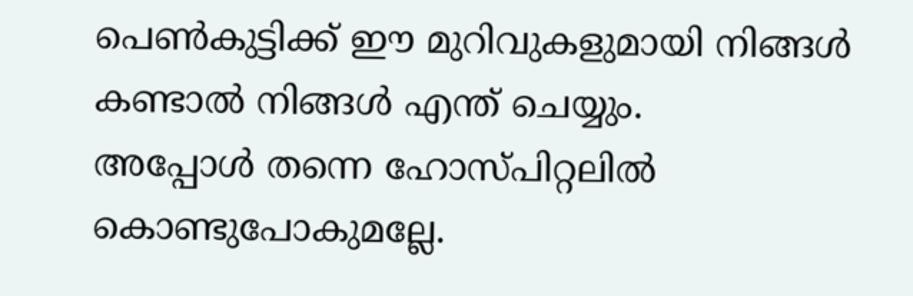പെണ്‍കുട്ടിക്ക് ഈ മുറിവുകളുമായി നിങ്ങള്‍ കണ്ടാല്‍ നിങ്ങള്‍ എന്ത് ചെയ്യും.
അപ്പോള്‍ തന്നെ ഹോസ്പിറ്റലില്‍ കൊണ്ടുപോകുമല്ലേ.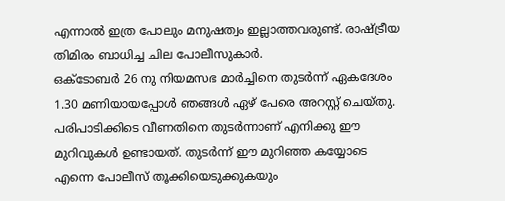എന്നാല്‍ ഇത്ര പോലും മനുഷത്വം ഇല്ലാത്തവരുണ്ട്. രാഷ്ട്രീയ തിമിരം ബാധിച്ച ചില പോലീസുകാര്‍.
ഒക്ടോബര്‍ 26 നു നിയമസഭ മാര്‍ച്ചിനെ തുടര്‍ന്ന് ഏകദേശം 1.30 മണിയായപ്പോള്‍ ഞങ്ങള്‍ ഏഴ് പേരെ അറസ്റ്റ് ചെയ്തു. പരിപാടിക്കിടെ വീണതിനെ തുടര്‍ന്നാണ് എനിക്കു ഈ മുറിവുകള്‍ ഉണ്ടായത്. തുടര്‍ന്ന് ഈ മുറിഞ്ഞ കയ്യോടെ എന്നെ പോലീസ് തൂക്കിയെടുക്കുകയും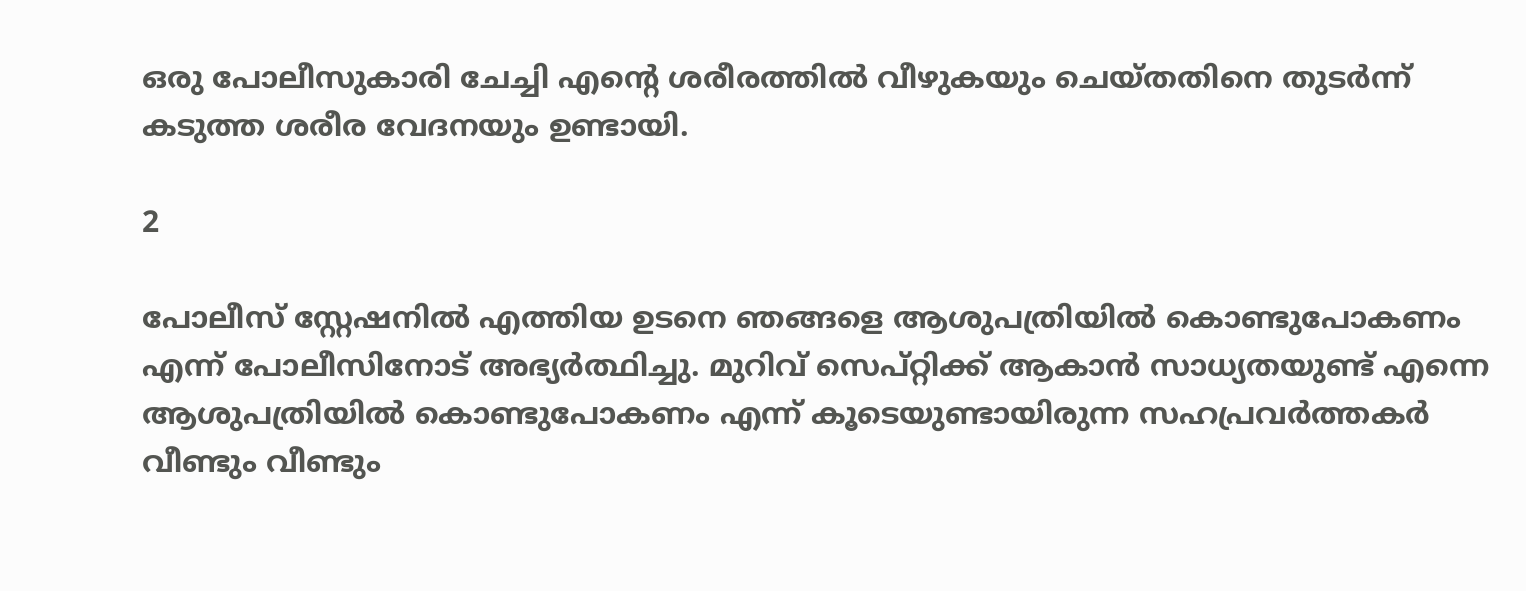ഒരു പോലീസുകാരി ചേച്ചി എന്റെ ശരീരത്തില്‍ വീഴുകയും ചെയ്തതിനെ തുടര്‍ന്ന് കടുത്ത ശരീര വേദനയും ഉണ്ടായി.

2

പോലീസ് സ്റ്റേഷനില്‍ എത്തിയ ഉടനെ ഞങ്ങളെ ആശുപത്രിയില്‍ കൊണ്ടുപോകണം എന്ന് പോലീസിനോട് അഭ്യര്‍ത്ഥിച്ചു. മുറിവ് സെപ്റ്റിക്ക് ആകാന്‍ സാധ്യതയുണ്ട് എന്നെ ആശുപത്രിയില്‍ കൊണ്ടുപോകണം എന്ന് കൂടെയുണ്ടായിരുന്ന സഹപ്രവര്‍ത്തകര്‍ വീണ്ടും വീണ്ടും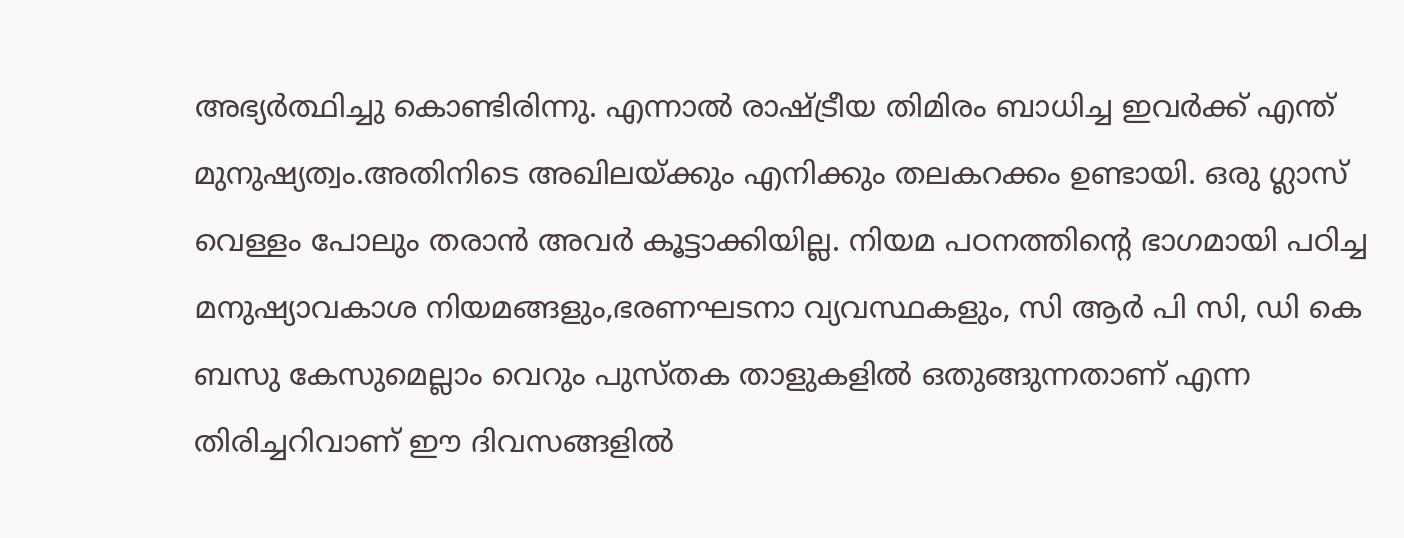അഭ്യര്‍ത്ഥിച്ചു കൊണ്ടിരിന്നു. എന്നാല്‍ രാഷ്ട്രീയ തിമിരം ബാധിച്ച ഇവര്‍ക്ക് എന്ത് മുനുഷ്യത്വം.അതിനിടെ അഖിലയ്ക്കും എനിക്കും തലകറക്കം ഉണ്ടായി. ഒരു ഗ്ലാസ് വെള്ളം പോലും തരാന്‍ അവര്‍ കൂട്ടാക്കിയില്ല. നിയമ പഠനത്തിന്റെ ഭാഗമായി പഠിച്ച മനുഷ്യാവകാശ നിയമങ്ങളും,ഭരണഘടനാ വ്യവസ്ഥകളും, സി ആര്‍ പി സി, ഡി കെ ബസു കേസുമെല്ലാം വെറും പുസ്തക താളുകളില്‍ ഒതുങ്ങുന്നതാണ് എന്ന തിരിച്ചറിവാണ് ഈ ദിവസങ്ങളില്‍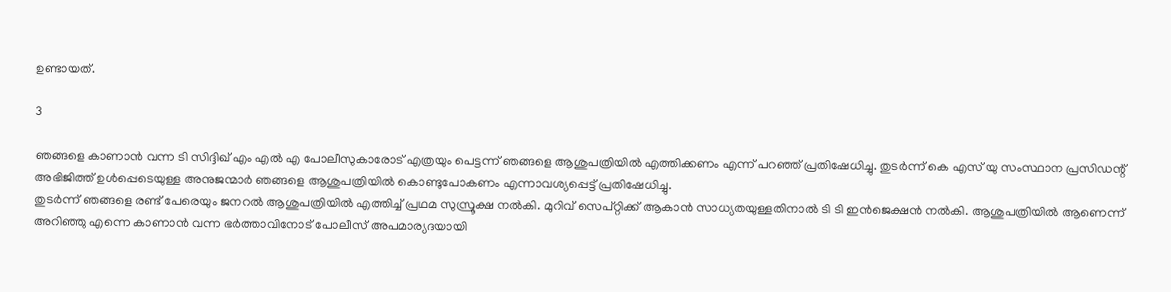ഉണ്ടായത്.

3

ഞങ്ങളെ കാണാന്‍ വന്ന ടി സിദ്ദിഖ് എം എല്‍ എ പോലീസുകാരോട് എത്രയും പെട്ടന്ന് ഞങ്ങളെ ആശുപത്രിയില്‍ എത്തിക്കണം എന്ന് പറഞ്ഞ് പ്രതിഷേധിച്ചു. തുടര്‍ന്ന് കെ എസ് യു സംസ്ഥാന പ്രസിഡന്റ് അഭിജിത്ത് ഉള്‍പ്പെടെയുള്ള അനുജന്മാര്‍ ഞങ്ങളെ ആശുപത്രിയില്‍ കൊണ്ടുപോകണം എന്നാവശ്യപ്പെട്ട് പ്രതിഷേധിച്ചു.
തുടര്‍ന്ന് ഞങ്ങളെ രണ്ട് പേരെയും ജനറല്‍ ആശുപത്രിയില്‍ എത്തിച്ച് പ്രഥമ സുസ്രൂക്ഷ നല്‍കി. മുറിവ് സെപ്റ്റിക്ക് ആകാന്‍ സാധ്യതയുള്ളതിനാല്‍ ടി ടി ഇന്‍ജെക്ഷന്‍ നല്‍കി. ആശുപത്രിയില്‍ ആണെന്ന് അറിഞ്ഞു എന്നെ കാണാന്‍ വന്ന ഭര്‍ത്താവിനോട് പോലീസ് അപമാര്യദയായി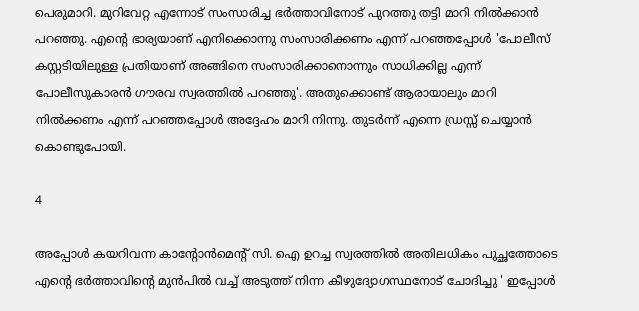പെരുമാറി. മുറിവേറ്റ എന്നോട് സംസാരിച്ച ഭര്‍ത്താവിനോട് പുറത്തു തട്ടി മാറി നില്‍ക്കാന്‍ പറഞ്ഞു. എന്റെ ഭാര്യയാണ് എനിക്കൊന്നു സംസാരിക്കണം എന്ന് പറഞ്ഞപ്പോള്‍ 'പോലീസ് കസ്റ്റടിയിലുള്ള പ്രതിയാണ് അങ്ങിനെ സംസാരിക്കാനൊന്നും സാധിക്കില്ല എന്ന് പോലീസുകാരന്‍ ഗൗരവ സ്വരത്തില്‍ പറഞ്ഞു'. അതുക്കൊണ്ട് ആരായാലും മാറി നില്‍ക്കണം എന്ന് പറഞ്ഞപ്പോള്‍ അദ്ദേഹം മാറി നിന്നു. തുടര്‍ന്ന് എന്നെ ഡ്രസ്സ് ചെയ്യാന്‍ കൊണ്ടുപോയി.

4

അപ്പോള്‍ കയറിവന്ന കാന്റോന്‍മെന്റ് സി. ഐ ഉറച്ച സ്വരത്തില്‍ അതിലധികം പുച്ഛത്തോടെ എന്റെ ഭര്‍ത്താവിന്റെ മുന്‍പില്‍ വച്ച് അടുത്ത് നിന്ന കീഴുദ്യോഗസ്ഥനോട് ചോദിച്ചു ' ഇപ്പോള്‍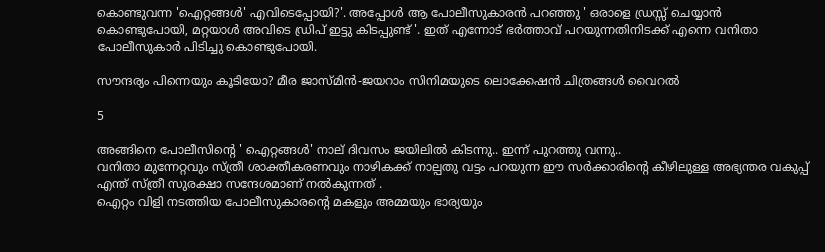കൊണ്ടുവന്ന 'ഐറ്റങ്ങള്‍' എവിടെപ്പോയി?'. അപ്പോള്‍ ആ പോലീസുകാരന്‍ പറഞ്ഞു ' ഒരാളെ ഡ്രസ്സ് ചെയ്യാന്‍ കൊണ്ടുപോയി, മറ്റയാള്‍ അവിടെ ഡ്രിപ് ഇട്ടു കിടപ്പുണ്ട് '. ഇത് എന്നോട് ഭര്‍ത്താവ് പറയുന്നതിനിടക്ക് എന്നെ വനിതാ പോലീസുകാര്‍ പിടിച്ചു കൊണ്ടുപോയി.

സൗന്ദര്യം പിന്നെയും കൂടിയോ? മീര ജാസ്മിന്‍-ജയറാം സിനിമയുടെ ലൊക്കേഷന്‍ ചിത്രങ്ങള്‍ വൈറല്‍

5

അങ്ങിനെ പോലീസിന്റെ ' ഐറ്റങ്ങള്‍' നാല് ദിവസം ജയിലില്‍ കിടന്നു.. ഇന്ന് പുറത്തു വന്നു..
വനിതാ മുന്നേറ്റവും സ്ത്രീ ശാക്തീകരണവും നാഴികക്ക് നാല്പതു വട്ടം പറയുന്ന ഈ സര്‍ക്കാരിന്റെ കീഴിലുള്ള അഭ്യന്തര വകുപ്പ് എന്ത് സ്ത്രീ സുരക്ഷാ സന്ദേശമാണ് നല്‍കുന്നത് .
ഐറ്റം വിളി നടത്തിയ പോലീസുകാരന്റെ മകളും അമ്മയും ഭാര്യയും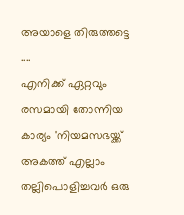അയാളെ തിരുത്തട്ടെ ....
എനിക്ക് ഏറ്റവും രസമായി തോന്നിയ കാര്യം 'നിയമസഭയ്ക്ക് അകത്ത് എല്ലാം തല്ലിപൊളിച്ചവര്‍ ഒരു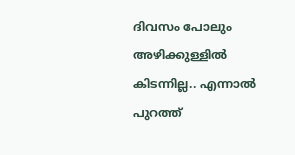ദിവസം പോലും അഴിക്കുള്ളില്‍ കിടന്നില്ല.. എന്നാല്‍ പുറത്ത്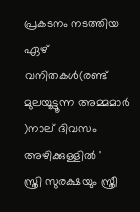പ്രകടനം നടത്തിയ ഏഴ് വനിതകള്‍(രണ്ട് മുലയൂട്ടൂന്ന അമ്മമാര്‍ )നാല് ദിവസം അഴിക്കുള്ളില്‍ '
സ്ത്രി സുരക്ഷയും സ്ത്രീ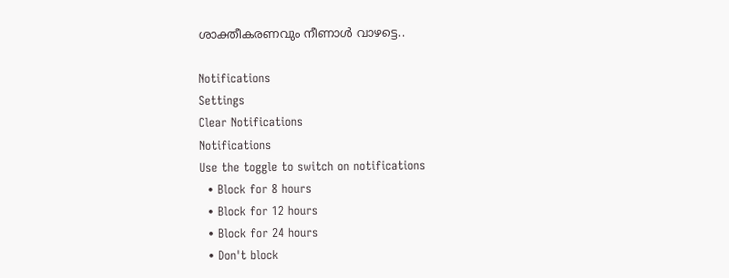ശാക്തീകരണവും നീണാള്‍ വാഴട്ടെ..

Notifications
Settings
Clear Notifications
Notifications
Use the toggle to switch on notifications
  • Block for 8 hours
  • Block for 12 hours
  • Block for 24 hours
  • Don't block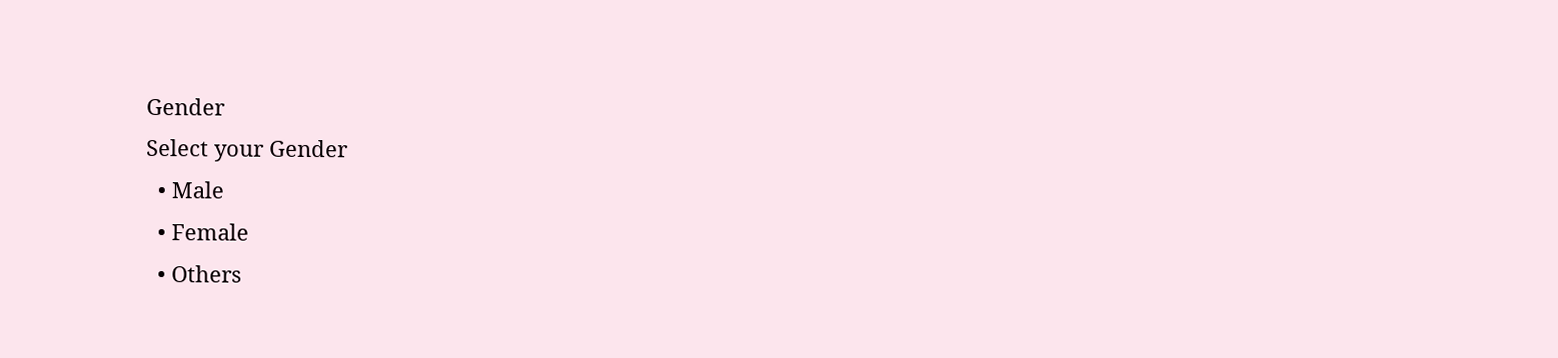Gender
Select your Gender
  • Male
  • Female
  • Others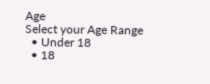Age
Select your Age Range
  • Under 18
  • 18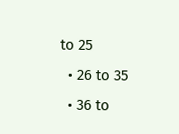to 25
  • 26 to 35
  • 36 to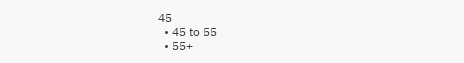45
  • 45 to 55
  • 55+